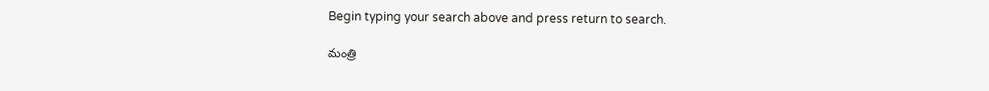Begin typing your search above and press return to search.

మంత్రి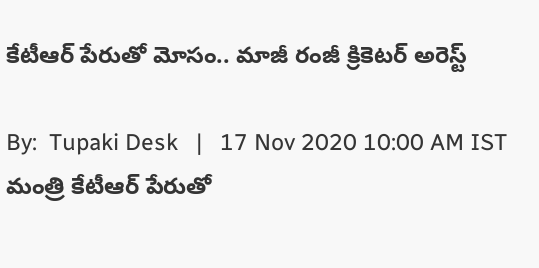కేటీఆర్ పేరుతో మోసం.. మాజీ రంజీ క్రికెటర్ అరెస్ట్

By:  Tupaki Desk   |   17 Nov 2020 10:00 AM IST
మంత్రి కేటీఆర్ పేరుతో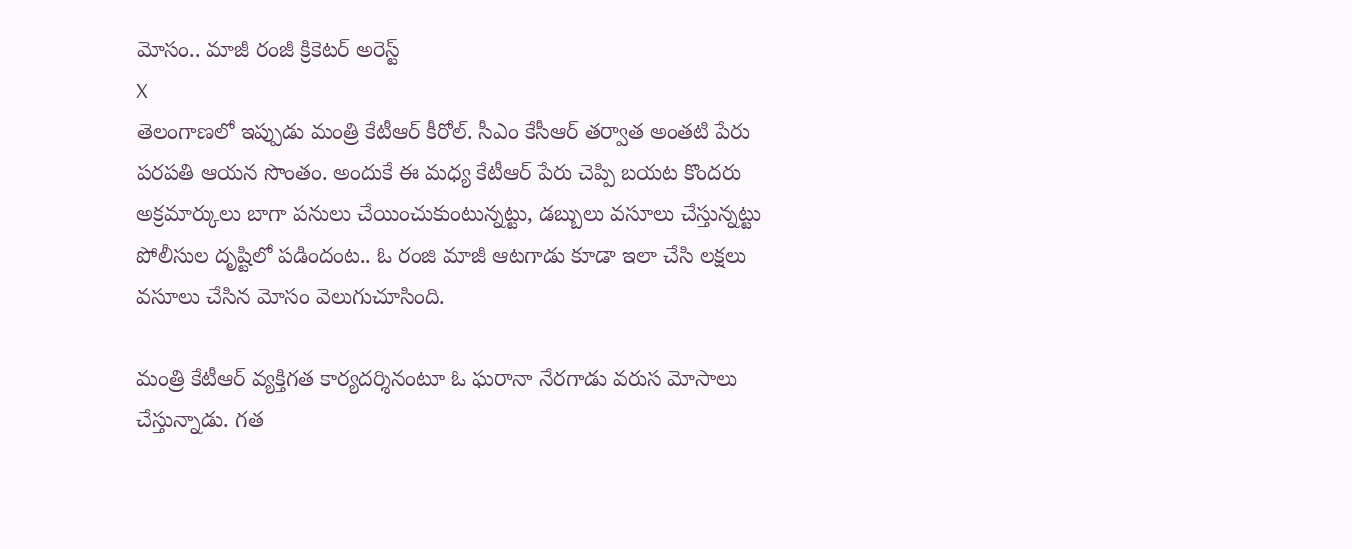మోసం.. మాజీ రంజీ క్రికెటర్ అరెస్ట్
X
తెలంగాణలో ఇప్పుడు మంత్రి కేటీఆర్ కీరోల్. సీఎం కేసీఆర్ తర్వాత అంతటి పేరు పరపతి ఆయన సొంతం. అందుకే ఈ మధ్య కేటీఆర్ పేరు చెప్పి బయట కొందరు అక్రమార్కులు బాగా పనులు చేయించుకుంటున్నట్టు, డబ్బులు వసూలు చేస్తున్నట్టు పోలీసుల దృష్టిలో పడిందంట.. ఓ రంజి మాజీ ఆటగాడు కూడా ఇలా చేసి లక్షలు వసూలు చేసిన మోసం వెలుగుచూసింది.

మంత్రి కేటీఆర్ వ్యక్తిగత కార్యదర్శినంటూ ఓ ఘరానా నేరగాడు వరుస మోసాలు చేస్తున్నాడు. గత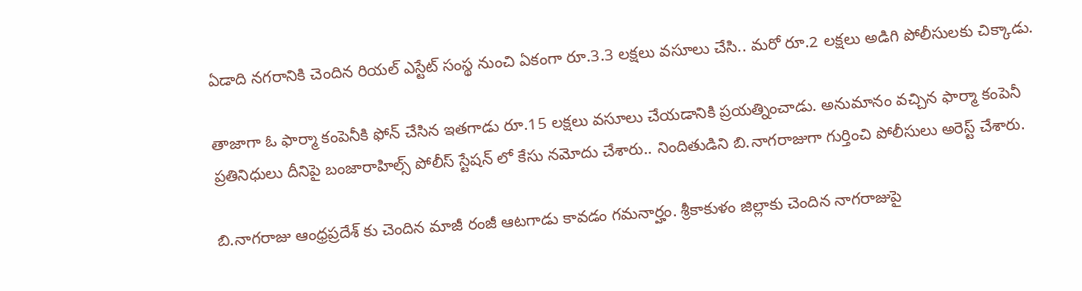ఏడాది నగరానికి చెందిన రియల్ ఎస్టేట్ సంస్థ నుంచి ఏకంగా రూ.3.3 లక్షలు వసూలు చేసి.. మరో రూ.2 లక్షలు అడిగి పోలీసులకు చిక్కాడు.

తాజాగా ఓ ఫార్మా కంపెనీకి ఫోన్ చేసిన ఇతగాడు రూ.15 లక్షలు వసూలు చేయడానికి ప్రయత్నించాడు. అనుమానం వచ్చిన ఫార్మా కంపెనీ ప్రతినిధులు దీనిపై బంజారాహిల్స్ పోలీస్ స్టేషన్ లో కేసు నమోదు చేశారు.. నిందితుడిని బి.నాగరాజుగా గుర్తించి పోలీసులు అరెస్ట్ చేశారు.

బి.నాగరాజు ఆంధ్రప్రదేశ్ కు చెందిన మాజీ రంజీ ఆటగాడు కావడం గమనార్హం. శ్రీకాకుళం జిల్లాకు చెందిన నాగరాజుపై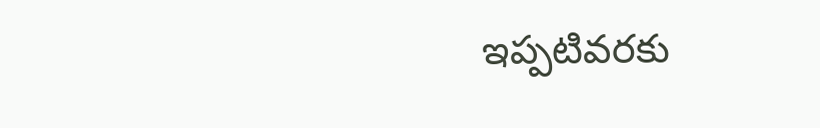ఇప్పటివరకు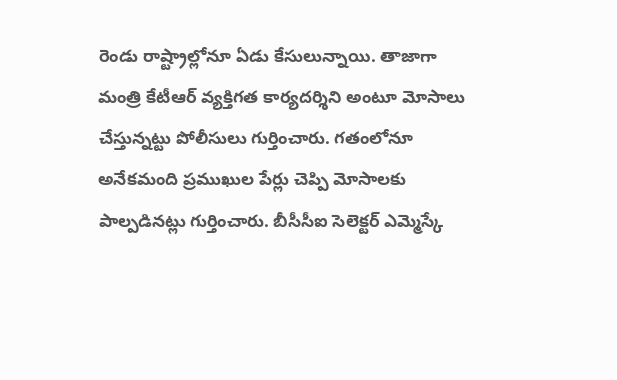రెండు రాష్ట్రాల్లోనూ ఏడు కేసులున్నాయి. తాజాగా మంత్రి కేటీఆర్ వ్యక్తిగత కార్యదర్శిని అంటూ మోసాలు చేస్తున్నట్టు పోలీసులు గుర్తించారు. గతంలోనూ అనేకమంది ప్రముఖుల పేర్లు చెప్పి మోసాలకు పాల్పడినట్లు గుర్తించారు. బీసీసీఐ సెలెక్టర్ ఎమ్మెస్కే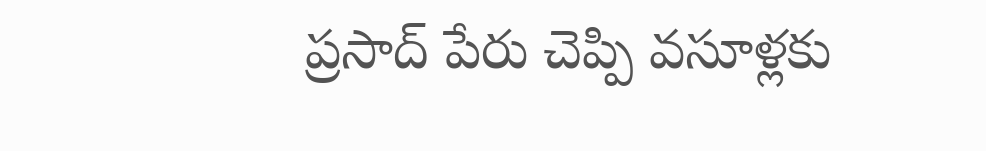ప్రసాద్ పేరు చెప్పి వసూళ్లకు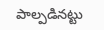పాల్పడినట్టు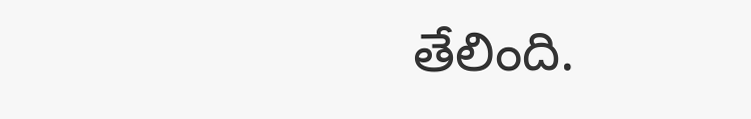తేలింది.